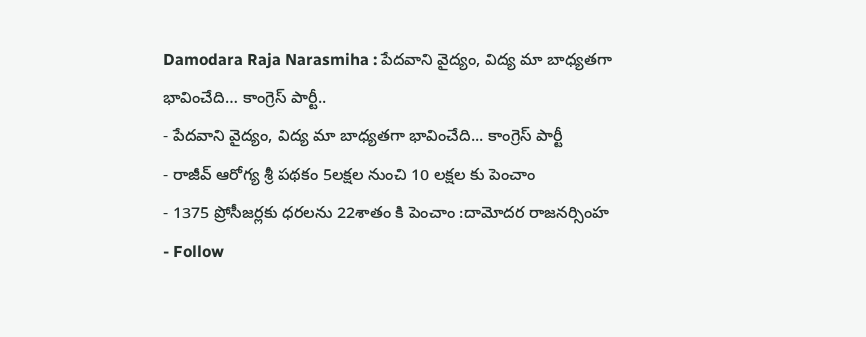Damodara Raja Narasmiha : పేదవాని వైద్యం, విద్య మా బాధ్యతగా భావించేది… కాంగ్రెస్ పార్టీ..
- పేదవాని వైద్యం, విద్య మా బాధ్యతగా భావించేది... కాంగ్రెస్ పార్టీ
- రాజీవ్ ఆరోగ్య శ్రీ పథకం 5లక్షల నుంచి 10 లక్షల కు పెంచాం
- 1375 ప్రోసీజర్లకు ధరలను 22శాతం కి పెంచాం :దామోదర రాజనర్సింహ
- Follow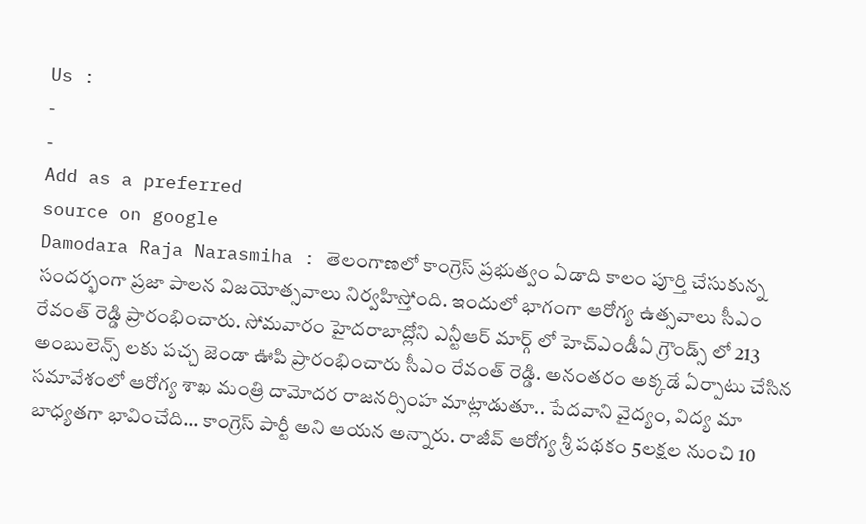Us :
-
-
Add as a preferred
source on google
Damodara Raja Narasmiha : తెలంగాణలో కాంగ్రెస్ ప్రభుత్వం ఏడాది కాలం పూర్తి చేసుకున్న సందర్భంగా ప్రజా పాలన విజయోత్సవాలు నిర్వహిస్తోంది. ఇందులో భాగంగా ఆరోగ్య ఉత్సవాలు సీఎం రేవంత్ రెడ్డి ప్రారంభించారు. సోమవారం హైదరాబాద్లోని ఎన్టీఆర్ మార్గ్ లో హెచ్ఎండీఏ గ్రౌండ్స్ లో 213 అంబులెన్స్ లకు పచ్చ జెండా ఊపి ప్రారంభించారు సీఎం రేవంత్ రెడ్డి. అనంతరం అక్కడే ఏర్పాటు చేసిన సమావేశంలో ఆరోగ్య శాఖ మంత్రి దామోదర రాజనర్సింహ మాట్లాడుతూ.. పేదవాని వైద్యం, విద్య మా బాధ్యతగా భావించేది… కాంగ్రెస్ పార్టీ అని ఆయన అన్నారు. రాజీవ్ ఆరోగ్య శ్రీ పథకం 5లక్షల నుంచి 10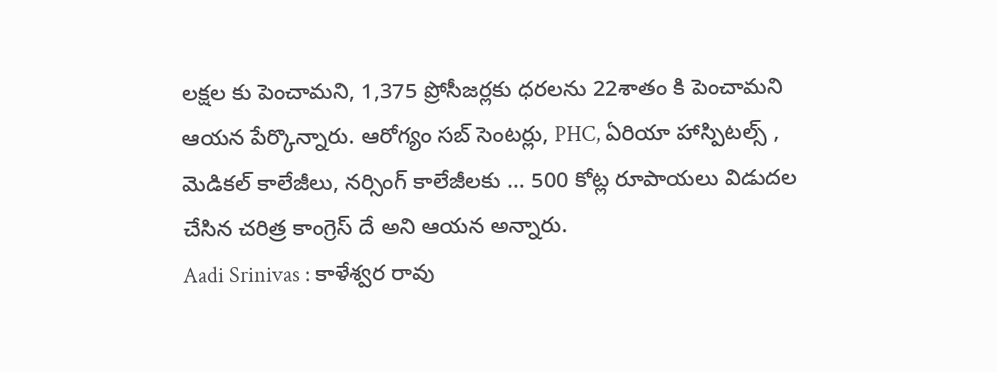లక్షల కు పెంచామని, 1,375 ప్రోసీజర్లకు ధరలను 22శాతం కి పెంచామని ఆయన పేర్కొన్నారు. ఆరోగ్యం సబ్ సెంటర్లు, PHC, ఏరియా హాస్పిటల్స్ , మెడికల్ కాలేజీలు, నర్సింగ్ కాలేజీలకు … 500 కోట్ల రూపాయలు విడుదల చేసిన చరిత్ర కాంగ్రెస్ దే అని ఆయన అన్నారు.
Aadi Srinivas : కాళేశ్వర రావు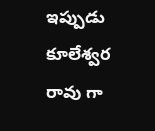ఇప్పుడు కూలేశ్వర రావు గా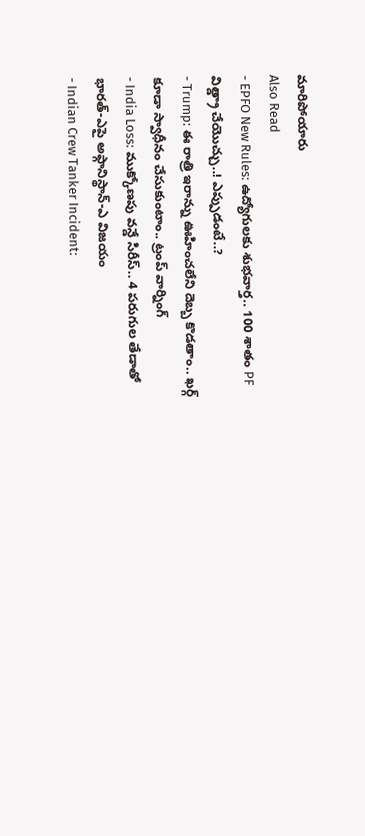మారిపోయారు
Also Read
- EPFO New Rules: ఉద్యోగులకు శుభవార్త.. 100 శాతం PF విత్డ్రా చేయొచ్చు..! ఎప్పుడంటే..?
- Trump: ఈ రాత్రి ఇరాన్ను ఊహించలేని దెబ్బ కొడతాం.. ఖర్గ్ కూడా స్వాధీనం చేసుకుంటాం.. ట్రంప్ వార్నింగ్
- India Loss: ముక్కోణపు వన్డే సిరీస్.. 4 పరుగుల తేడాతో భారత్-ఎపై అఫ్గానిస్థాన్-ఎ విజయం
- Indian Crew Tanker Incident: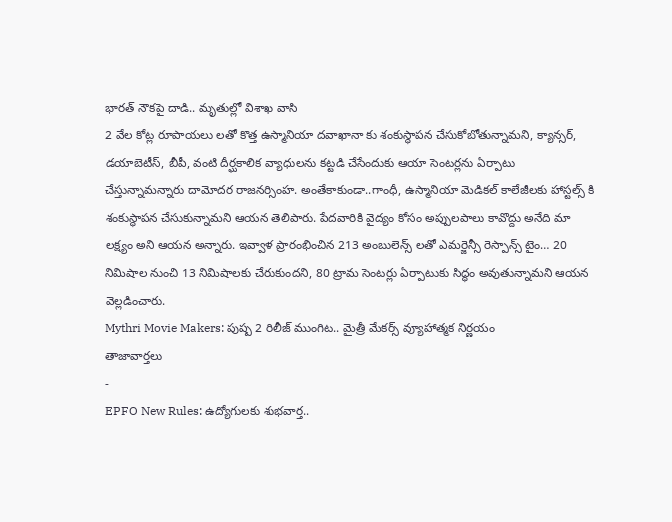భారత్ నౌకపై దాడి.. మృతుల్లో విశాఖ వాసి
2 వేల కోట్ల రూపాయలు లతో కొత్త ఉస్మానియా దవాఖానా కు శంకుస్థాపన చేసుకోబోతున్నామని, క్యాన్సర్, డయాబెటీస్, బీపీ, వంటి దీర్ఘకాలిక వ్యాధులను కట్టడి చేసేందుకు ఆయా సెంటర్లను ఏర్పాటు చేస్తున్నామన్నారు దామోదర రాజనర్సింహ. అంతేకాకుండా..గాంధీ, ఉస్మానియా మెడికల్ కాలేజీలకు హాస్టల్స్ కి శంకుస్థాపన చేసుకున్నామని ఆయన తెలిపారు. పేదవారికి వైద్యం కోసం అప్పులపాలు కావొద్దు అనేది మా లక్ష్యం అని ఆయన అన్నారు. ఇవ్వాళ ప్రారంభించిన 213 అంబులెన్స్ లతో ఎమర్జెన్సీ రెస్పాన్స్ టైం… 20 నిమిషాల నుంచి 13 నిమిషాలకు చేరుకుందని, 80 ట్రామ సెంటర్లు ఏర్పాటుకు సిద్ధం అవుతున్నామని ఆయన వెల్లడించారు.
Mythri Movie Makers: పుష్ప 2 రిలీజ్ ముంగిట.. మైత్రీ మేకర్స్ వ్యూహాత్మక నిర్ణయం
తాజావార్తలు
-
EPFO New Rules: ఉద్యోగులకు శుభవార్త..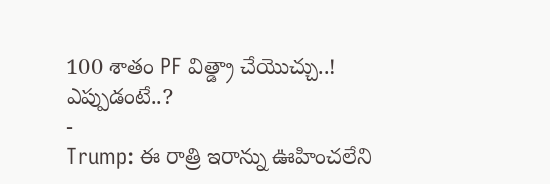100 శాతం PF విత్డ్రా చేయొచ్చు..! ఎప్పుడంటే..?
-
Trump: ఈ రాత్రి ఇరాన్ను ఊహించలేని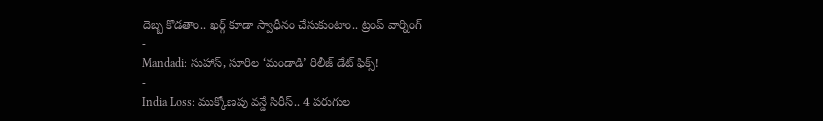దెబ్బ కొడతాం.. ఖర్గ్ కూడా స్వాధీనం చేసుకుంటాం.. ట్రంప్ వార్నింగ్
-
Mandadi: సుహాస్, సూరిల ‘మండాడి’ రిలీజ్ డేట్ ఫిక్స్!
-
India Loss: ముక్కోణపు వన్డే సిరీస్.. 4 పరుగుల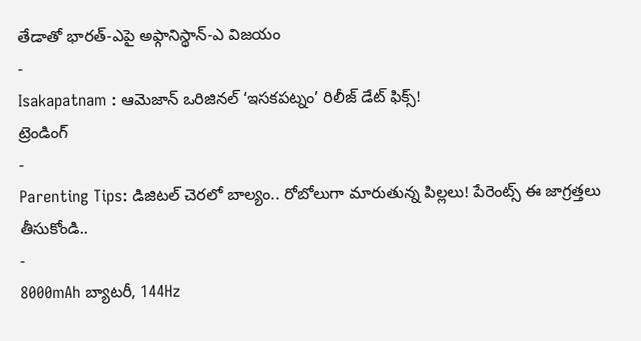తేడాతో భారత్-ఎపై అఫ్గానిస్థాన్-ఎ విజయం
-
Isakapatnam : ఆమెజాన్ ఒరిజినల్ ‘ఇసకపట్నం’ రిలీజ్ డేట్ ఫిక్స్!
ట్రెండింగ్
-
Parenting Tips: డిజిటల్ చెరలో బాల్యం.. రోబోలుగా మారుతున్న పిల్లలు! పేరెంట్స్ ఈ జాగ్రత్తలు తీసుకోండి..
-
8000mAh బ్యాటరీ, 144Hz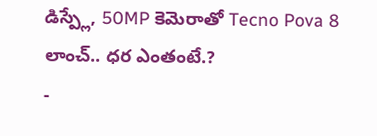డిస్ప్లే, 50MP కెమెరాతో Tecno Pova 8 లాంచ్.. ధర ఎంతంటే.?
-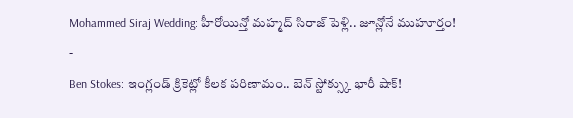Mohammed Siraj Wedding: హీరోయిన్తో మహ్మద్ సిరాజ్ పెళ్లి.. జూన్లోనే ముహూర్తం!
-
Ben Stokes: ఇంగ్లండ్ క్రికెట్లో కీలక పరిణామం.. బెన్ స్టోక్స్కు భారీ షాక్!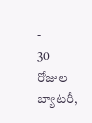-
30 రోజుల బ్యాటరీ,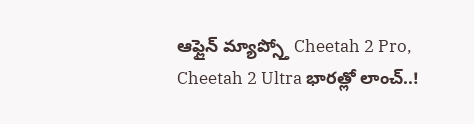ఆఫ్లైన్ మ్యాప్స్తో Cheetah 2 Pro, Cheetah 2 Ultra భారత్లో లాంచ్..!